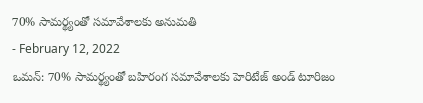70% సామర్థ్యంతో సమావేశాలకు అనుమతి
- February 12, 2022
ఒమన్: 70% సామర్థ్యంతో బహిరంగ సమావేశాలకు హెరిటేజ్ అండ్ టూరిజం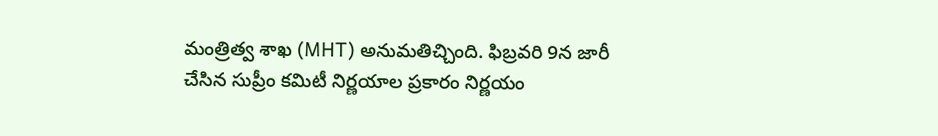మంత్రిత్వ శాఖ (MHT) అనుమతిచ్చింది. ఫిబ్రవరి 9న జారీ చేసిన సుప్రీం కమిటీ నిర్ణయాల ప్రకారం నిర్ణయం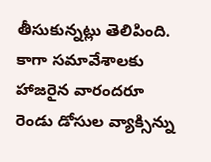తీసుకున్నట్లు తెలిపింది. కాగా సమావేశాలకు హాజరైన వారందరూ రెండు డోసుల వ్యాక్సిన్ను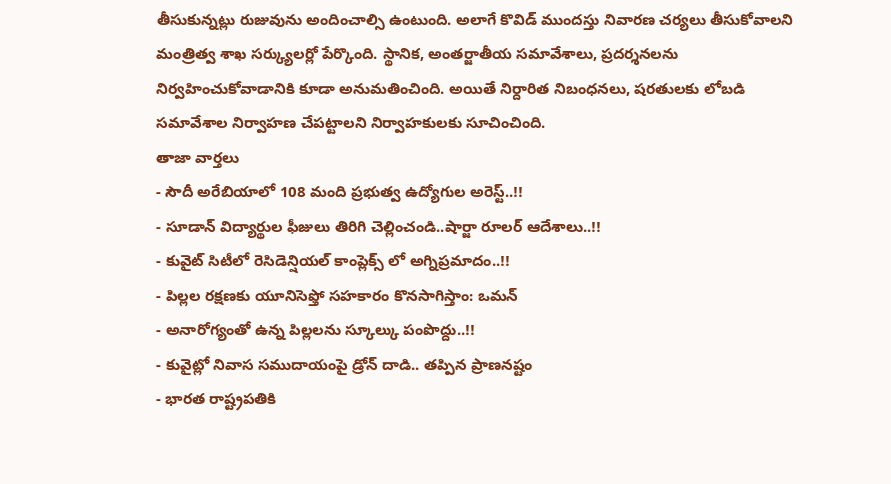తీసుకున్నట్లు రుజువును అందించాల్సి ఉంటుంది. అలాగే కొవిడ్ ముందస్తు నివారణ చర్యలు తీసుకోవాలని మంత్రిత్వ శాఖ సర్క్యులర్లో పేర్కొంది. స్థానిక, అంతర్జాతీయ సమావేశాలు, ప్రదర్శనలను నిర్వహించుకోవాడానికి కూడా అనుమతించింది. అయితే నిర్దారిత నిబంధనలు, షరతులకు లోబడి సమావేశాల నిర్వాహణ చేపట్టాలని నిర్వాహకులకు సూచించింది.
తాజా వార్తలు
- సౌదీ అరేబియాలో 108 మంది ప్రభుత్వ ఉద్యోగుల అరెస్ట్..!!
- సూడాన్ విద్యార్థుల ఫీజులు తిరిగి చెల్లించండి..షార్జా రూలర్ ఆదేశాలు..!!
- కువైట్ సిటీలో రెసిడెన్షియల్ కాంప్లెక్స్ లో అగ్నిప్రమాదం..!!
- పిల్లల రక్షణకు యూనిసెఫ్తో సహకారం కొనసాగిస్తాం: ఒమన్
- అనారోగ్యంతో ఉన్న పిల్లలను స్కూల్కు పంపొద్దు..!!
- కువైట్లో నివాస సముదాయంపై డ్రోన్ దాడి.. తప్పిన ప్రాణనష్టం
- భారత రాష్ట్రపతికి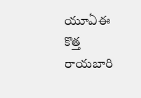యూఏఈ కొత్త రాయబారి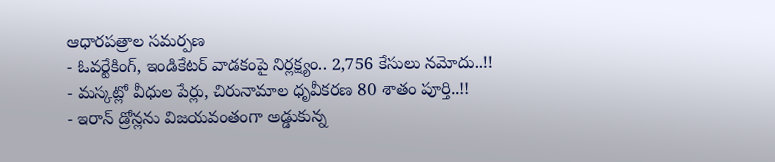ఆధారపత్రాల సమర్పణ
- ఓవర్టేకింగ్, ఇండికేటర్ వాడకంపై నిర్లక్ష్యం.. 2,756 కేసులు నమోదు..!!
- మస్కట్లో వీధుల పేర్లు, చిరునామాల ధృవీకరణ 80 శాతం పూర్తి..!!
- ఇరాన్ డ్రోన్లను విజయవంతంగా అడ్డుకున్న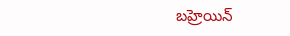బహ్రెయిన్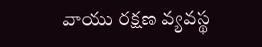వాయు రక్షణ వ్యవస్థ